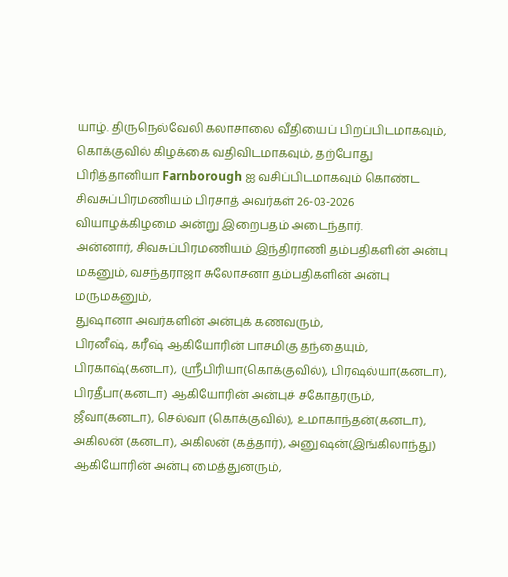யாழ். திருநெல்வேலி கலாசாலை வீதியைப் பிறப்பிடமாகவும், கொக்குவில் கிழக்கை வதிவிடமாகவும், தற்போது பிரித்தானியா Farnborough ஐ வசிப்பிடமாகவும் கொண்ட சிவசுப்பிரமணியம் பிரசாத் அவர்கள் 26-03-2026 வியாழக்கிழமை அன்று இறைபதம் அடைந்தார்.
அன்னார், சிவசுப்பிரமணியம் இந்திராணி தம்பதிகளின் அன்பு மகனும், வசந்தராஜா சுலோசனா தம்பதிகளின் அன்பு மருமகனும்,
துஷானா அவர்களின் அன்புக் கணவரும்,
பிரனீஷ், கரீஷ் ஆகியோரின் பாசமிகு தந்தையும்,
பிரகாஷ்(கனடா), ஸ்ரீபிரியா(கொக்குவில்), பிரஷல்யா(கனடா), பிரதீபா(கனடா) ஆகியோரின் அன்புச் சகோதரரும்,
ஜீவா(கனடா), செல்வா (கொக்குவில்), உமாகாந்தன்(கனடா), அகிலன் (கனடா), அகிலன் (கத்தார்), அனுஷன்(இங்கிலாந்து) ஆகியோரின் அன்பு மைத்துனரும்,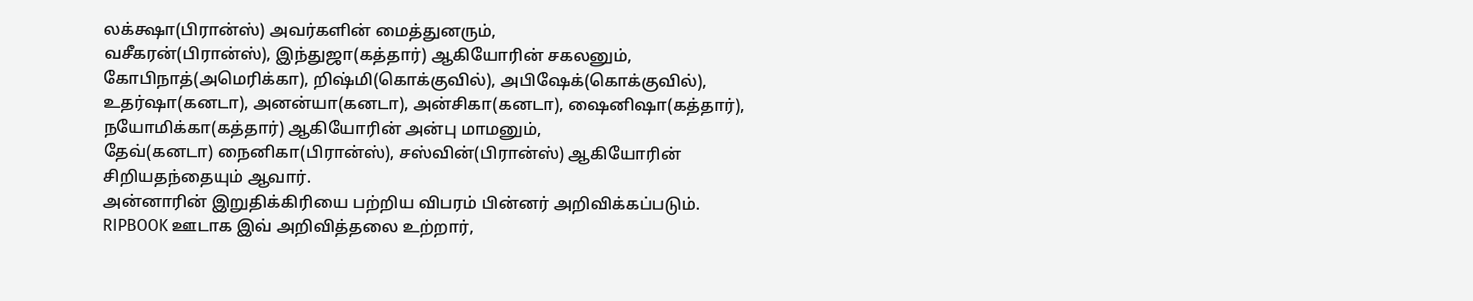லக்க்ஷா(பிரான்ஸ்) அவர்களின் மைத்துனரும்,
வசீகரன்(பிரான்ஸ்), இந்துஜா(கத்தார்) ஆகியோரின் சகலனும்,
கோபிநாத்(அமெரிக்கா), றிஷ்மி(கொக்குவில்), அபிஷேக்(கொக்குவில்), உதர்ஷா(கனடா), அனன்யா(கனடா), அன்சிகா(கனடா), ஷைனிஷா(கத்தார்), நயோமிக்கா(கத்தார்) ஆகியோரின் அன்பு மாமனும்,
தேவ்(கனடா) நைனிகா(பிரான்ஸ்), சஸ்வின்(பிரான்ஸ்) ஆகியோரின் சிறியதந்தையும் ஆவார்.
அன்னாரின் இறுதிக்கிரியை பற்றிய விபரம் பின்னர் அறிவிக்கப்படும்.
RIPBOOK ஊடாக இவ் அறிவித்தலை உற்றார்,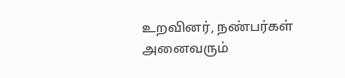உறவினர், நண்பர்கள் அனைவரும்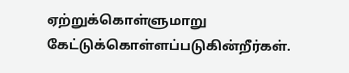ஏற்றுக்கொள்ளுமாறு கேட்டுக்கொள்ளப்படுகின்றீர்கள்.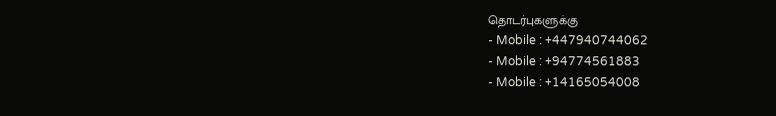தொடர்புகளுக்கு
- Mobile : +447940744062
- Mobile : +94774561883
- Mobile : +14165054008